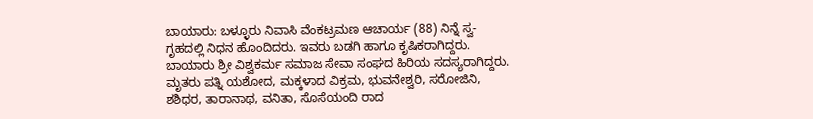ಬಾಯಾರು: ಬಳ್ಳೂರು ನಿವಾಸಿ ವೆಂಕಟ್ರಮಣ ಆಚಾರ್ಯ (88) ನಿನ್ನೆ ಸ್ವ-ಗೃಹದಲ್ಲಿ ನಿಧನ ಹೊಂದಿದರು. ಇವರು ಬಡಗಿ ಹಾಗೂ ಕೃಷಿಕರಾಗಿದ್ದರು. ಬಾಯಾರು ಶ್ರೀ ವಿಶ್ವಕರ್ಮ ಸಮಾಜ ಸೇವಾ ಸಂಘದ ಹಿರಿಯ ಸದಸ್ಯರಾಗಿದ್ದರು. ಮೃತರು ಪತ್ನಿ ಯಶೋದ, ಮಕ್ಕಳಾದ ವಿಕ್ರಮ, ಭುವನೇಶ್ವರಿ, ಸರೋಜಿನಿ, ಶಶಿಧರ, ತಾರಾನಾಥ, ವನಿತಾ, ಸೊಸೆಯಂದಿ ರಾದ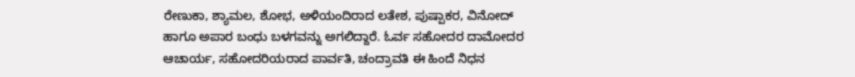ರೇಣುಕಾ, ಶ್ಯಾಮಲ, ಶೋಭ, ಅಳಿಯಂದಿರಾದ ಲತೇಶ, ಪುಷ್ಪಾಕರ, ವಿನೋದ್ ಹಾಗೂ ಅಪಾರ ಬಂಧು ಬಳಗವನ್ನು ಅಗಲಿದ್ದಾರೆ. ಓರ್ವ ಸಹೋದರ ದಾಮೋದರ ಆಚಾರ್ಯ, ಸಹೋದರಿಯರಾದ ಪಾರ್ವತಿ, ಚಂದ್ರಾವತಿ ಈ ಹಿಂದೆ ನಿಧನ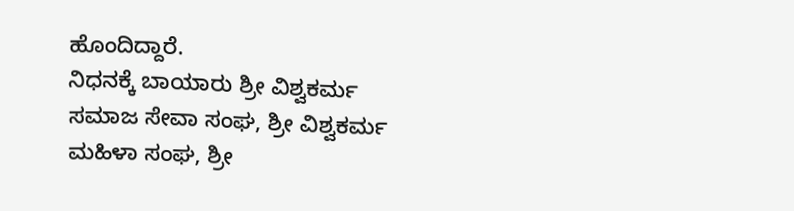ಹೊಂದಿದ್ದಾರೆ.
ನಿಧನಕ್ಕೆ ಬಾಯಾರು ಶ್ರೀ ವಿಶ್ವಕರ್ಮ ಸಮಾಜ ಸೇವಾ ಸಂಘ, ಶ್ರೀ ವಿಶ್ವಕರ್ಮ ಮಹಿಳಾ ಸಂಘ, ಶ್ರೀ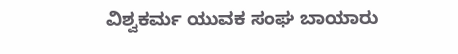ವಿಶ್ವಕರ್ಮ ಯುವಕ ಸಂಘ ಬಾಯಾರು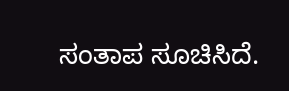ಸಂತಾಪ ಸೂಚಿಸಿದೆ.